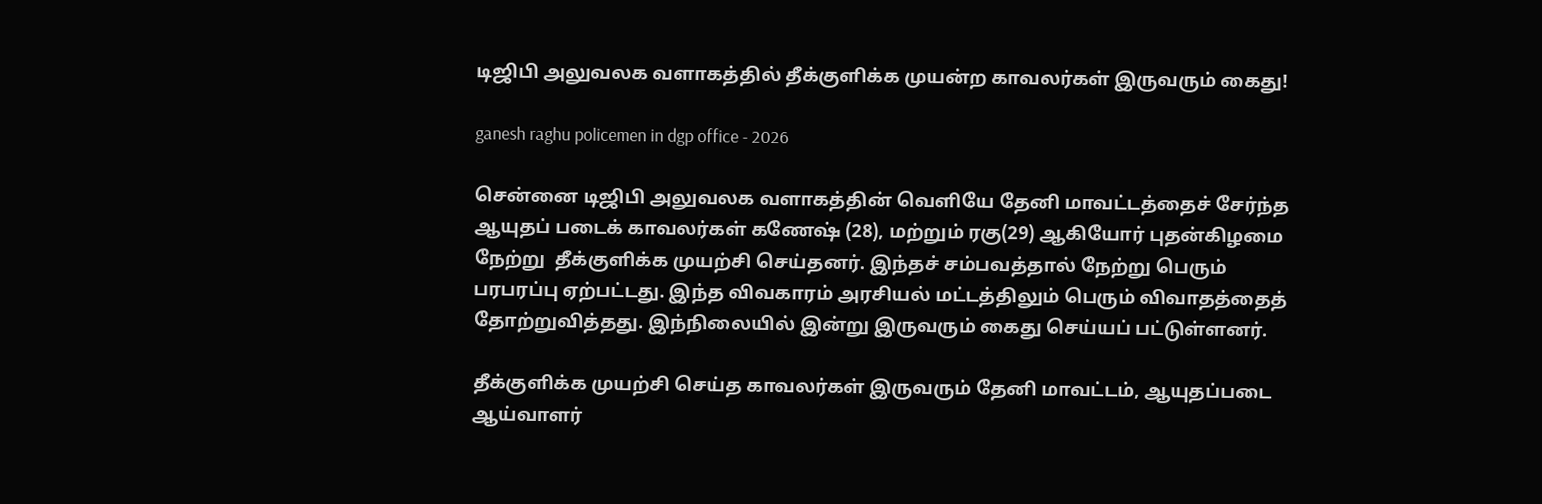டிஜிபி அலுவலக வளாகத்தில் தீக்குளிக்க முயன்ற காவலர்கள் இருவரும் கைது!

ganesh raghu policemen in dgp office - 2026

சென்னை டிஜிபி அலுவலக வளாகத்தின் வெளியே தேனி மாவட்டத்தைச் சேர்ந்த ஆயுதப் படைக் காவலர்கள் கணேஷ் (28), மற்றும் ரகு(29) ஆகியோர் புதன்கிழமை நேற்று  தீக்குளிக்க முயற்சி செய்தனர். இந்தச் சம்பவத்தால் நேற்று பெரும் பரபரப்பு ஏற்பட்டது. இந்த விவகாரம் அரசியல் மட்டத்திலும் பெரும் விவாதத்தைத் தோற்றுவித்தது. இந்நிலையில் இன்று இருவரும் கைது செய்யப் பட்டுள்ளனர்.

தீக்குளிக்க முயற்சி செய்த காவலர்கள் இருவரும் தேனி மாவட்டம், ஆயுதப்படை ஆய்வாளர்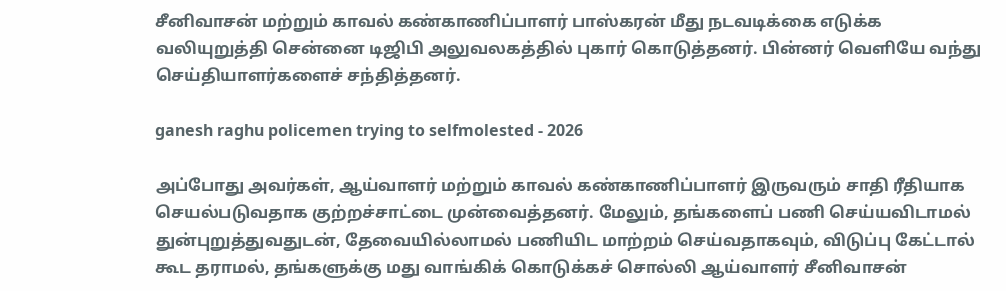சீனிவாசன் மற்றும் காவல் கண்காணிப்பாளர் பாஸ்கரன் மீது நடவடிக்கை எடுக்க வலியுறுத்தி சென்னை டிஜிபி அலுவலகத்தில் புகார் கொடுத்தனர். பின்னர் வெளியே வந்து செய்தியாளர்களைச் சந்தித்தனர்.

ganesh raghu policemen trying to selfmolested - 2026

அப்போது அவர்கள், ஆய்வாளர் மற்றும் காவல் கண்காணிப்பாளர் இருவரும் சாதி ரீதியாக செயல்படுவதாக குற்றச்சாட்டை முன்வைத்தனர். மேலும், தங்களைப் பணி செய்யவிடாமல் துன்புறுத்துவதுடன், தேவையில்லாமல் பணியிட மாற்றம் செய்வதாகவும், விடுப்பு கேட்டால் கூட தராமல், தங்களுக்கு மது வாங்கிக் கொடுக்கச் சொல்லி ஆய்வாளர் சீனிவாசன்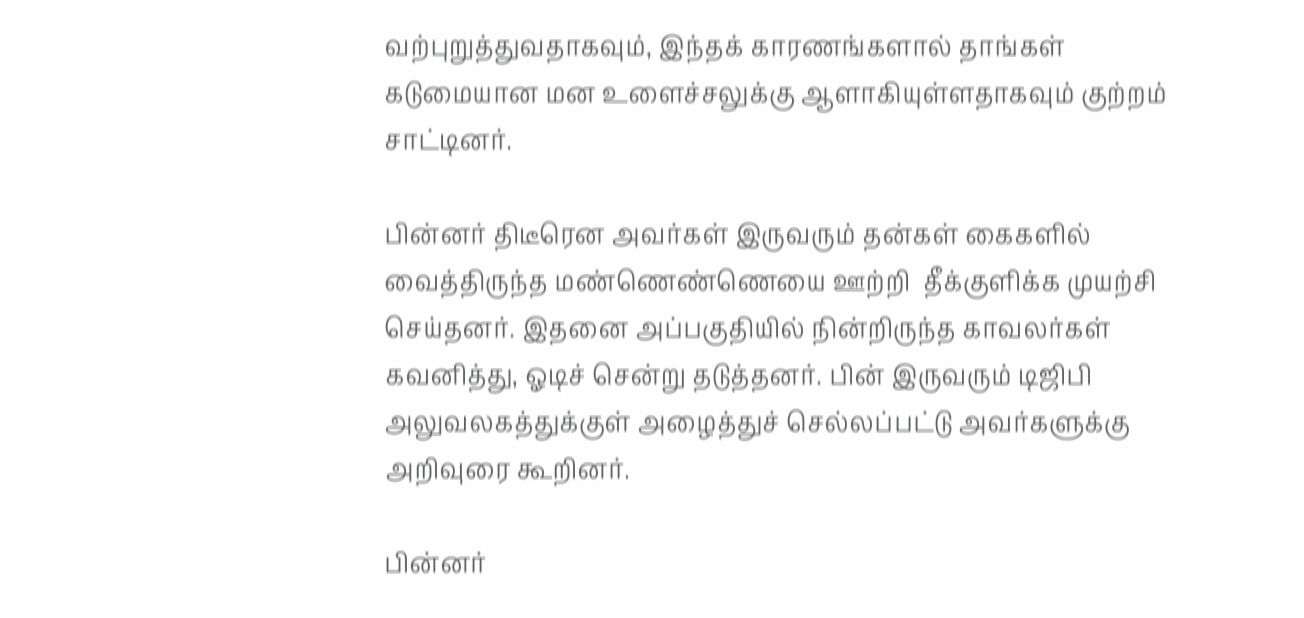வற்புறுத்துவதாகவும், இந்தக் காரணங்களால் தாங்கள் கடுமையான மன உளைச்சலுக்கு ஆளாகியுள்ளதாகவும் குற்றம் சாட்டினர்.

பின்னர் திடீரென அவர்கள் இருவரும் தன்கள் கைகளில் வைத்திருந்த மண்ணெண்ணெயை ஊற்றி  தீக்குளிக்க முயற்சி செய்தனர். இதனை அப்பகுதியில் நின்றிருந்த காவலர்கள் கவனித்து, ஓடிச் சென்று தடுத்தனர். பின் இருவரும் டிஜிபி அலுவலகத்துக்குள் அழைத்துச் செல்லப்பட்டு அவர்களுக்கு அறிவுரை கூறினர்.

பின்னர்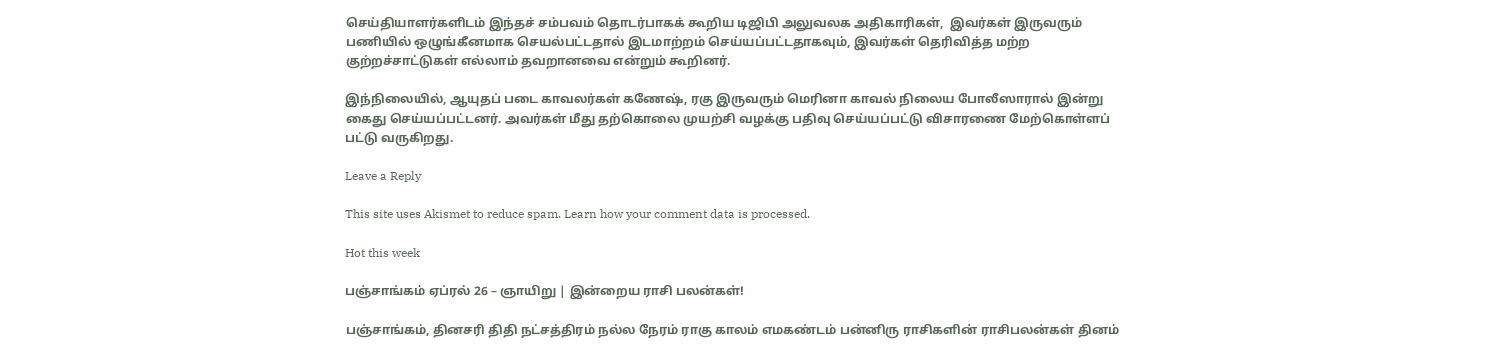செய்தியாளர்களிடம் இந்தச் சம்பவம் தொடர்பாகக் கூறிய டிஜிபி அலுவலக அதிகாரிகள்,  இவர்கள் இருவரும் பணியில் ஒழுங்கீனமாக செயல்பட்டதால் இடமாற்றம் செய்யப்பட்டதாகவும், இவர்கள் தெரிவித்த மற்ற குற்றச்சாட்டுகள் எல்லாம் தவறானவை என்றும் கூறினர்.

இந்நிலையில், ஆயுதப் படை காவலர்கள் கணேஷ், ரகு இருவரும் மெரினா காவல் நிலைய போலீஸாரால் இன்று கைது செய்யப்பட்டனர். அவர்கள் மீது தற்கொலை முயற்சி வழக்கு பதிவு செய்யப்பட்டு விசாரணை மேற்கொள்ளப் பட்டு வருகிறது.

Leave a Reply

This site uses Akismet to reduce spam. Learn how your comment data is processed.

Hot this week

பஞ்சாங்கம் ஏப்ரல் 26 – ஞாயிறு | இன்றைய ராசி பலன்கள்!

பஞ்சாங்கம், தினசரி திதி நட்சத்திரம் நல்ல நேரம் ராகு காலம் எமகண்டம் பன்னிரு ராசிகளின் ராசிபலன்கள் தினம்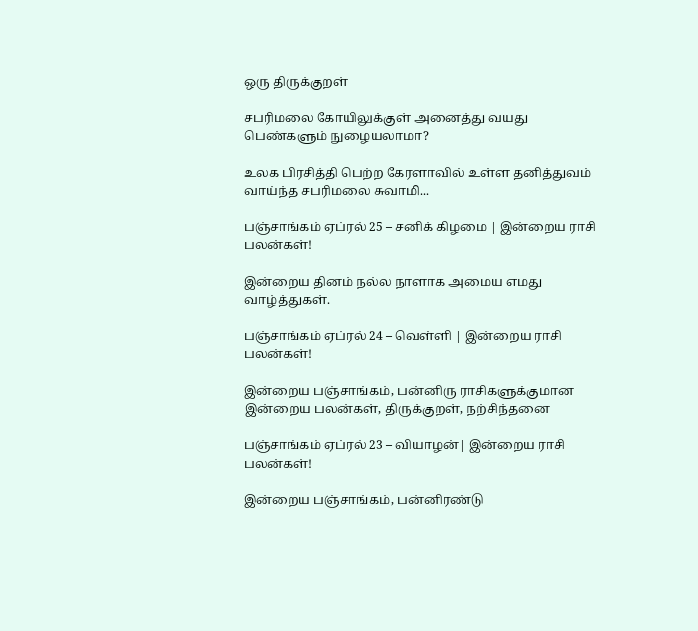ஒரு திருக்குறள்

சபரிமலை கோயிலுக்குள் அனைத்து வயது பெண்களும் நுழையலாமா?

உலக பிரசித்தி பெற்ற கேரளாவில் உள்ள தனித்துவம் வாய்ந்த சபரிமலை சுவாமி...

பஞ்சாங்கம் ஏப்ரல் 25 – சனிக் கிழமை | இன்றைய ராசி பலன்கள்!

இன்றைய தினம் நல்ல நாளாக அமைய எமது வாழ்த்துகள்.

பஞ்சாங்கம் ஏப்ரல் 24 – வெள்ளி | இன்றைய ராசி பலன்கள்!

இன்றைய பஞ்சாங்கம், பன்னிரு ராசிகளுக்குமான இன்றைய பலன்கள், திருக்குறள், நற்சிந்தனை

பஞ்சாங்கம் ஏப்ரல் 23 – வியாழன்| இன்றைய ராசி பலன்கள்!

இன்றைய பஞ்சாங்கம், பன்னிரண்டு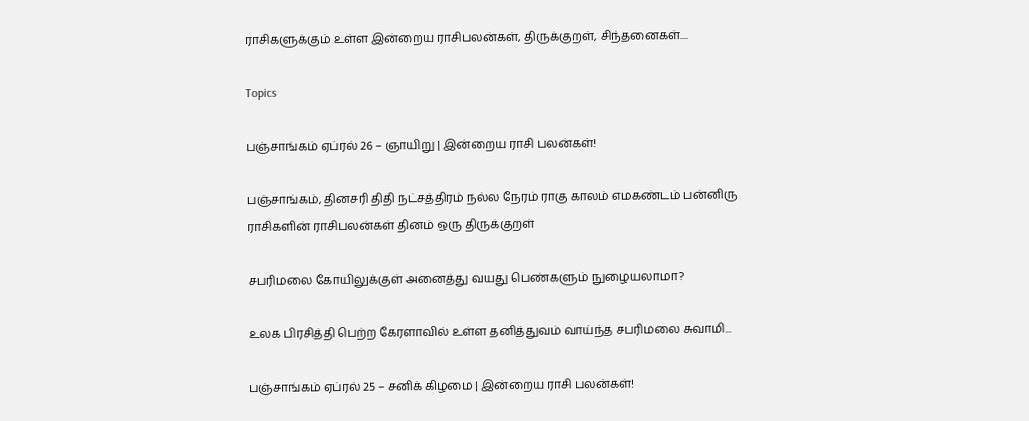ராசிகளுக்கும் உள்ள இன்றைய ராசிபலன்கள், திருக்குறள், சிந்தனைகள்....

Topics

பஞ்சாங்கம் ஏப்ரல் 26 – ஞாயிறு | இன்றைய ராசி பலன்கள்!

பஞ்சாங்கம், தினசரி திதி நட்சத்திரம் நல்ல நேரம் ராகு காலம் எமகண்டம் பன்னிரு ராசிகளின் ராசிபலன்கள் தினம் ஒரு திருக்குறள்

சபரிமலை கோயிலுக்குள் அனைத்து வயது பெண்களும் நுழையலாமா?

உலக பிரசித்தி பெற்ற கேரளாவில் உள்ள தனித்துவம் வாய்ந்த சபரிமலை சுவாமி...

பஞ்சாங்கம் ஏப்ரல் 25 – சனிக் கிழமை | இன்றைய ராசி பலன்கள்!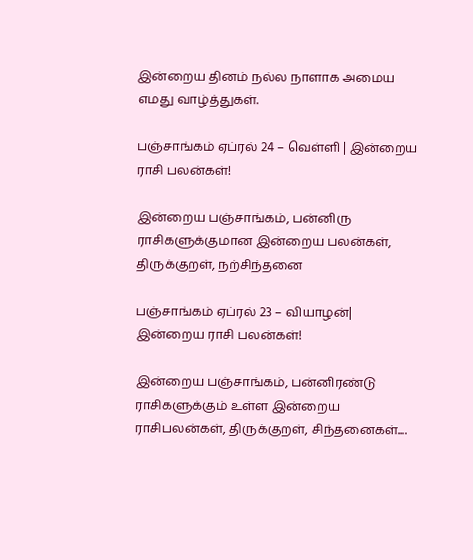இன்றைய தினம் நல்ல நாளாக அமைய எமது வாழ்த்துகள்.

பஞ்சாங்கம் ஏப்ரல் 24 – வெள்ளி | இன்றைய ராசி பலன்கள்!

இன்றைய பஞ்சாங்கம், பன்னிரு ராசிகளுக்குமான இன்றைய பலன்கள், திருக்குறள், நற்சிந்தனை

பஞ்சாங்கம் ஏப்ரல் 23 – வியாழன்| இன்றைய ராசி பலன்கள்!

இன்றைய பஞ்சாங்கம், பன்னிரண்டு ராசிகளுக்கும் உள்ள இன்றைய ராசிபலன்கள், திருக்குறள், சிந்தனைகள்....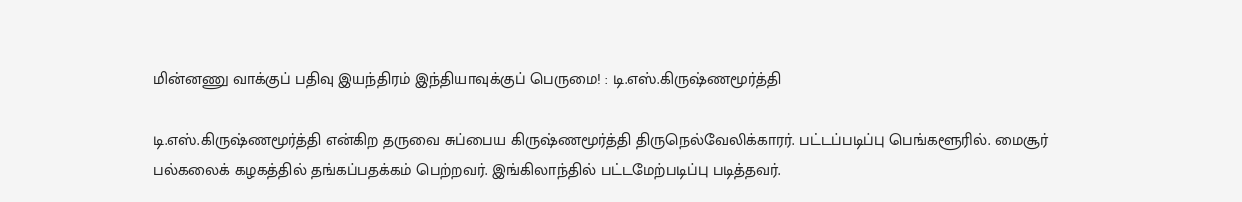மின்னணு வாக்குப் பதிவு இயந்திரம் இந்தியாவுக்குப் பெருமை! : டி.எஸ்.கிருஷ்ணமூர்த்தி

டி.எஸ்.கிருஷ்ணமூர்த்தி என்கிற தருவை சுப்பைய கிருஷ்ணமூர்த்தி திருநெல்வேலிக்காரர். பட்டப்படிப்பு பெங்களூரில். மைசூர் பல்கலைக் கழகத்தில் தங்கப்பதக்கம் பெற்றவர். இங்கிலாந்தில் பட்டமேற்படிப்பு படித்தவர்.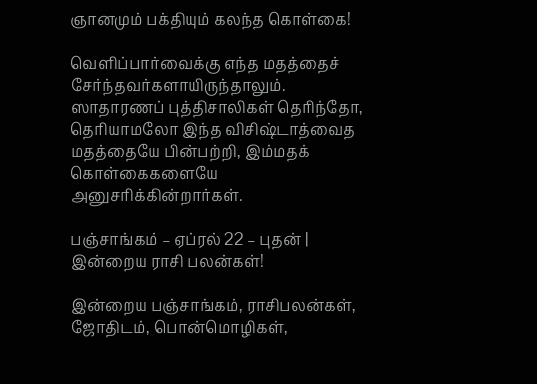ஞானமும் பக்தியும் கலந்த கொள்கை!

வெளிப்பார்வைக்கு எந்த மதத்தைச் சேர்ந்தவர்களாயிருந்தாலும். ஸாதாரணப் புத்திசாலிகள் தெரிந்தோ, தெரியாமலோ இந்த விசிஷ்டாத்வைத மதத்தையே பின்பற்றி, இம்மதக் கொள்கைகளையே அனுசரிக்கின்றார்கள்.

பஞ்சாங்கம் – ஏப்ரல் 22 – புதன் | இன்றைய ராசி பலன்கள்!

இன்றைய பஞ்சாங்கம், ராசிபலன்கள், ஜோதிடம், பொன்மொழிகள்,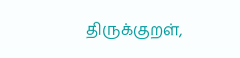திருக்குறள்,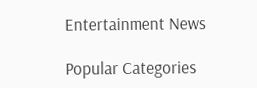Entertainment News

Popular Categories